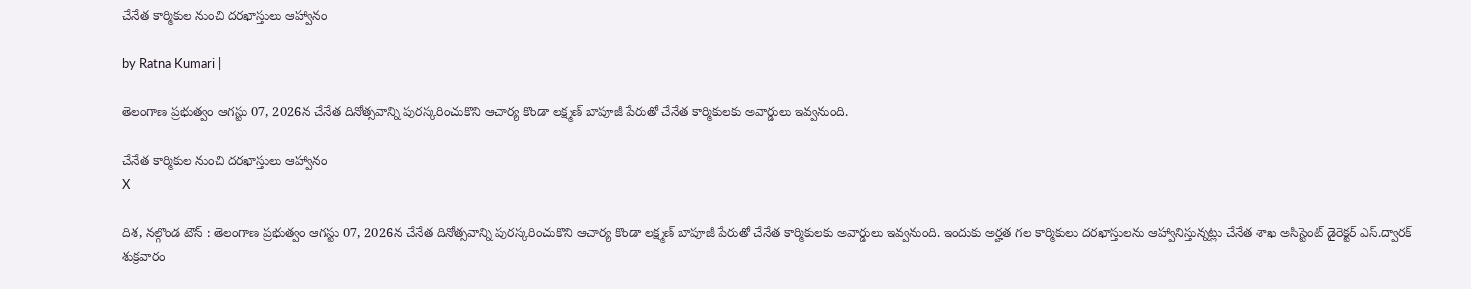చేనేత కార్మికుల నుంచి ద‌ర‌ఖాస్తులు ఆహ్వానం

by Ratna Kumari |

తెలంగాణ ప్ర‌భుత్వం ఆగ‌స్టు 07, 2026న చేనేత దినోత్స‌వాన్ని పుర‌స్క‌రించుకొని ఆచార్య కొండా లక్ష్మణ్ బాపూజీ పేరుతో చేనేత కార్మికులకు అవార్డులు ఇవ్వ‌నుంది.

చేనేత కార్మికుల నుంచి ద‌ర‌ఖాస్తులు ఆహ్వానం
X

దిశ‌, న‌ల్గొండ టౌన్ : తెలంగాణ ప్ర‌భుత్వం ఆగ‌స్టు 07, 2026న చేనేత దినోత్స‌వాన్ని పుర‌స్క‌రించుకొని ఆచార్య కొండా లక్ష్మణ్ బాపూజీ పేరుతో చేనేత కార్మికులకు అవార్డులు ఇవ్వ‌నుంది. ఇందుకు అర్హత గల కార్మికులు దరఖాస్తులను ఆహ్వానిస్తున్నట్లు చేనేత శాఖ అసిస్టెంట్ డైరెక్ట‌ర్ ఎస్.ద్వార‌క్ శుక్రవారం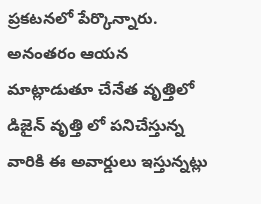ప్రకటనలో పేర్కొన్నారు. అనంతరం ఆయన మాట్లాడుతూ చేనేత వృత్తిలో డిజైన్ వృత్తి లో పనిచేస్తున్న వారికి ఈ అవార్డులు ఇస్తున్నట్లు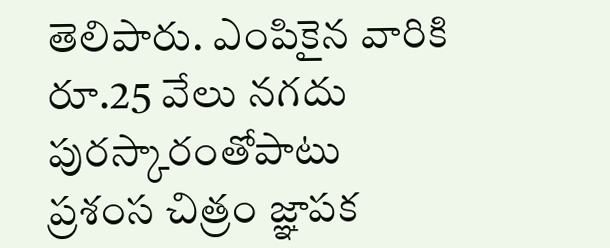తెలిపారు. ఎంపికైన వారికి రూ.25 వేలు నగదు పురస్కారంతోపాటు ప్రశంస చిత్రం జ్ఞాపక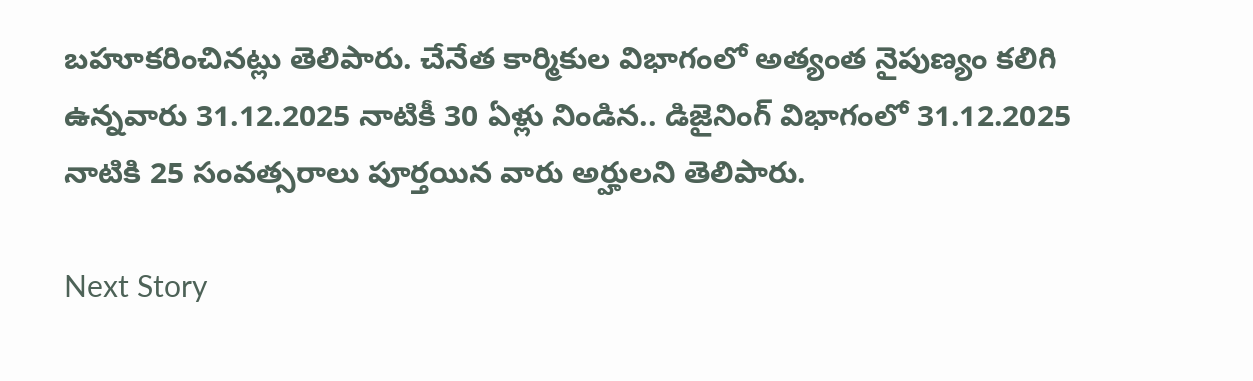బహూకరించినట్లు తెలిపారు. చేనేత కార్మికుల విభాగంలో అత్యంత నైపుణ్యం కలిగి ఉన్నవారు 31.12.2025 నాటికీ 30 ఏళ్లు నిండిన.. డిజైనింగ్ విభాగంలో 31.12.2025 నాటికి 25 సంవ‌త్స‌రాలు పూర్త‌యిన‌ వారు అర్హులని తెలిపారు.

Next Story